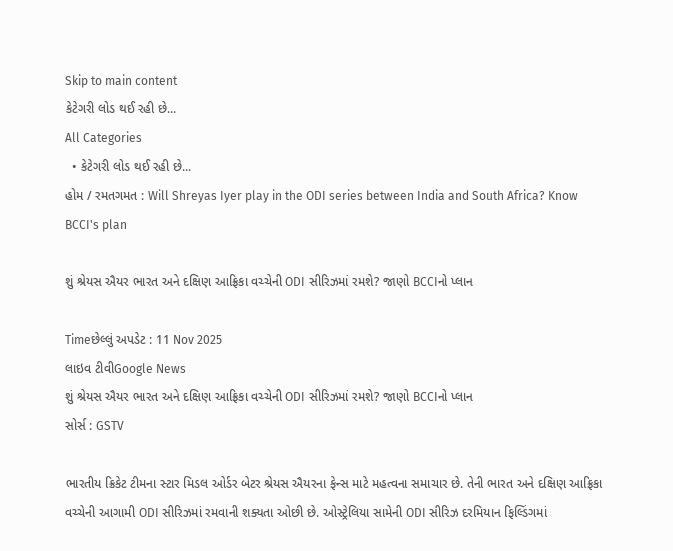Skip to main content
કેટેગરી લોડ થઈ રહી છે...
All Categories
  • કેટેગરી લોડ થઈ રહી છે...
હોમ / રમતગમત : Will Shreyas Iyer play in the ODI series between India and South Africa? Know BCCI's plan

શું શ્રેયસ ઐયર ભારત અને દક્ષિણ આફ્રિકા વચ્ચેની ODI સીરિઝમાં રમશે? જાણો BCCIનો પ્લાન

Timeછેલ્લું અપડેટ : 11 Nov 2025
લાઇવ ટીવીGoogle News
શું શ્રેયસ ઐયર ભારત અને દક્ષિણ આફ્રિકા વચ્ચેની ODI સીરિઝમાં રમશે? જાણો BCCIનો પ્લાન
સોર્સ : GSTV

ભારતીય ક્રિકેટ ટીમના સ્ટાર મિડલ ઓર્ડર બેટર શ્રેયસ ઐયરના ફેન્સ માટે મહત્વના સમાચાર છે. તેની ભારત અને દક્ષિણ આફ્રિકા વચ્ચેની આગામી ODI સીરિઝમાં રમવાની શક્યતા ઓછી છે. ઓસ્ટ્રેલિયા સામેની ODI સીરિઝ દરમિયાન ફિલ્ડિંગમાં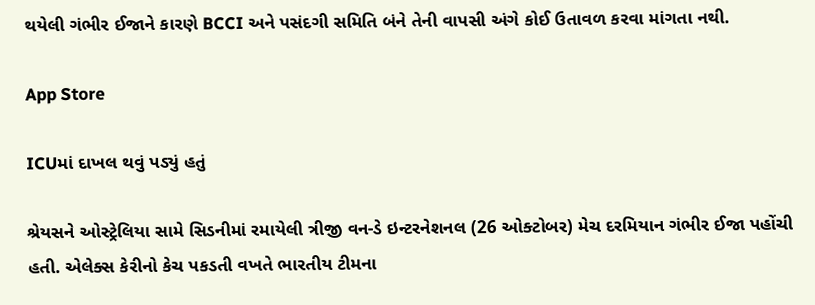થયેલી ગંભીર ઈજાને કારણે BCCI અને પસંદગી સમિતિ બંને તેની વાપસી અંગે કોઈ ઉતાવળ કરવા માંગતા નથી.

App Store

ICUમાં દાખલ થવું પડ્યું હતું

શ્રેયસને ઓસ્ટ્રેલિયા સામે સિડનીમાં રમાયેલી ત્રીજી વન-ડે ઇન્ટરનેશનલ (26 ઓક્ટોબર) મેચ દરમિયાન ગંભીર ઈજા પહોંચી હતી. એલેક્સ કેરીનો કેચ પકડતી વખતે ભારતીય ટીમના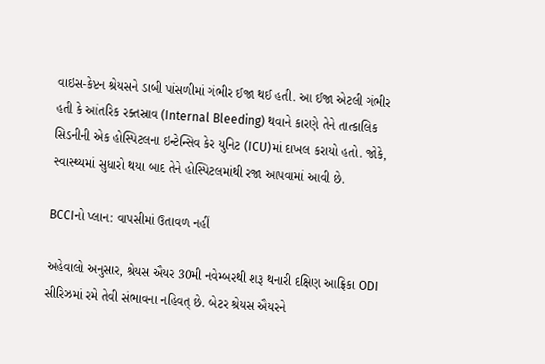વાઇસ-કેપ્ટન શ્રેયસને ડાબી પાંસળીમાં ગંભીર ઈજા થઈ હતી. આ ઈજા એટલી ગંભીર હતી કે આંતરિક રક્તસ્રાવ (Internal Bleeding) થવાને કારણે તેને તાત્કાલિક સિડનીની એક હોસ્પિટલના ઇન્ટેન્સિવ કેર યુનિટ (ICU)માં દાખલ કરાયો હતો. જોકે, સ્વાસ્થ્યમાં સુધારો થયા બાદ તેને હોસ્પિટલમાંથી રજા આપવામાં આવી છે.

BCCIનો પ્લાન: વાપસીમાં ઉતાવળ નહીં

અહેવાલો અનુસાર, શ્રેયસ ઐયર 30મી નવેમ્બરથી શરૂ થનારી દક્ષિણ આફ્રિકા ODI સીરિઝમાં રમે તેવી સંભાવના નહિવત્ છે. બેટર શ્રેયસ ઐયરને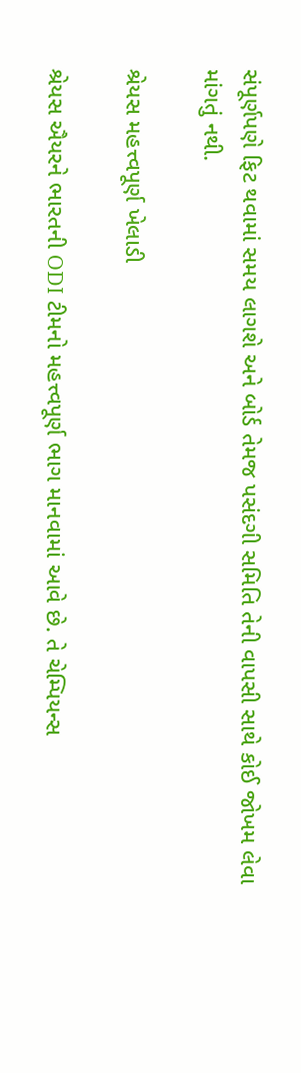સંપૂર્ણપણે ફિટ થવામાં સમય લાગશે અને બોર્ડ તેમજ પસંદગી સમિતિ તેની વાપસી સાથે કોઈ જોખમ લેવા માંગતું નથી.

શ્રેયસ મહત્ત્વપૂર્ણ ખેલાડી

શ્રેયસ ઐયરને ભારતની ODI ટીમનો મહત્ત્વપૂર્ણ ભાગ માનવામાં આવે છે. તે ચેમ્પિયન્સ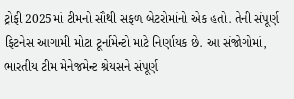ટ્રોફી 2025માં ટીમનો સૌથી સફળ બેટરોમાંનો એક હતો. તેની સંપૂર્ણ ફિટનેસ આગામી મોટા ટૂર્નામેન્ટો માટે નિર્ણાયક છે. આ સંજોગોમાં, ભારતીય ટીમ મેનેજમેન્ટ શ્રેયસને સંપૂર્ણ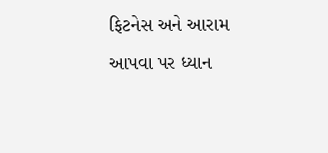ફિટનેસ અને આરામ આપવા પર ધ્યાન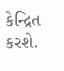કેન્દ્રિત કરશે.